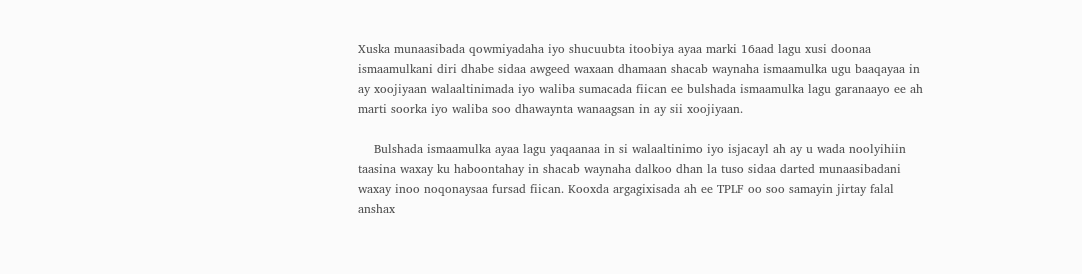Xuska munaasibada qowmiyadaha iyo shucuubta itoobiya ayaa marki 16aad lagu xusi doonaa ismaamulkani diri dhabe sidaa awgeed waxaan dhamaan shacab waynaha ismaamulka ugu baaqayaa in ay xoojiyaan walaaltinimada iyo waliba sumacada fiican ee bulshada ismaamulka lagu garanaayo ee ah marti soorka iyo waliba soo dhawaynta wanaagsan in ay sii xoojiyaan.

    Bulshada ismaamulka ayaa lagu yaqaanaa in si walaaltinimo iyo isjacayl ah ay u wada noolyihiin taasina waxay ku haboontahay in shacab waynaha dalkoo dhan la tuso sidaa darted munaasibadani waxay inoo noqonaysaa fursad fiican. Kooxda argagixisada ah ee TPLF oo soo samayin jirtay falal anshax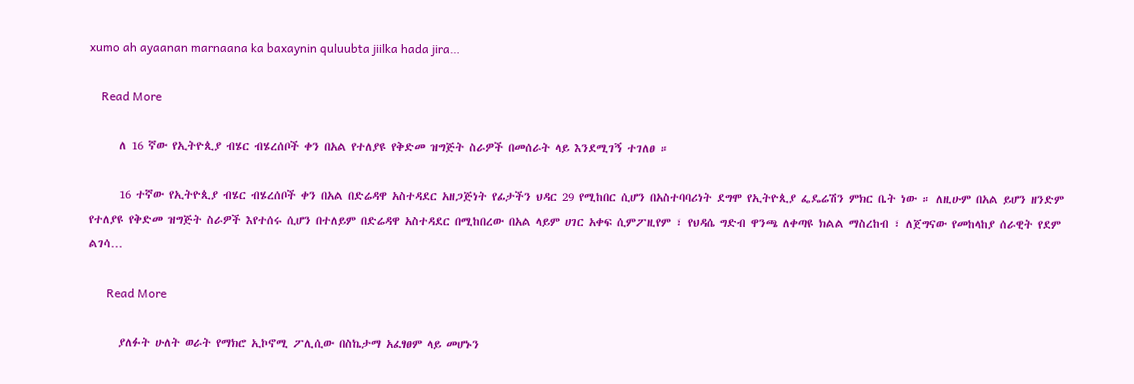xumo ah ayaanan marnaana ka baxaynin quluubta jiilka hada jira…

    Read More

      ለ 16 ኛው የኢትዮጲያ ብሄር ብሄረሰቦች ቀን በአል የተለያዩ የቅድመ ዝግጅት ስራዎች በመሰራት ላይ እንደሚገኝ ተገለፀ ።

      16 ተኛው የኢትዮጲያ ብሄር ብሄረሰቦች ቀን በአል በድሬዳዋ አስተዳደር አዘጋጅነት የፊታችን ህዳር 29 የሚከበር ሲሆን በአስተባባሪነት ደግሞ የኢትዮጲያ ፌዴሬሽን ምክር ቤት ነው ። ለዚሁም በአል ይሆን ዘንድም የተለያዩ የቅድመ ዝግጅት ስራዎች እየተሰሩ ሲሆን በተለይም በድሬዳዋ አስተዳደር በሚከበረው በአል ላይም ሀገር አቀፍ ሲምፖዚየም ፣ የህዳሴ ግድብ ዋንጫ ለቀጣዩ ክልል ማስረከብ ፣ ለጀግናው የመከላከያ ሰራዊት የደም ልገሳ…

      Read More

      ያለፉት ሁለት ወራት የማክሮ ኢኮኖሚ ፖሊሲው በስኬታማ አፈፃፀም ላይ መሆኑን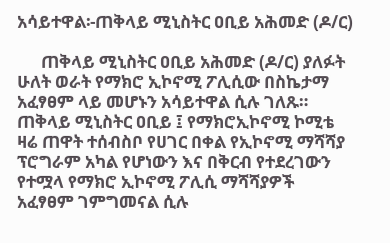አሳይተዋል፡-ጠቅላይ ሚኒስትር ዐቢይ አሕመድ (ዶ/ር)

      ጠቅላይ ሚኒስትር ዐቢይ አሕመድ (ዶ/ር) ያለፉት ሁለት ወራት የማክሮ ኢኮኖሚ ፖሊሲው በስኬታማ አፈፃፀም ላይ መሆኑን አሳይተዋል ሲሉ ገለጹ። ጠቅላይ ሚኒስትር ዐቢይ ፤ የማክሮኢኮኖሚ ኮሚቴ ዛሬ ጠዋት ተሰብስቦ የሀገር በቀል የኢኮኖሚ ማሻሻያ ፕሮግራም አካል የሆነውን እና በቅርብ የተደረገውን የተሟላ የማክሮ ኢኮኖሚ ፖሊሲ ማሻሻያዎች አፈፃፀም ገምግመናል ሲሉ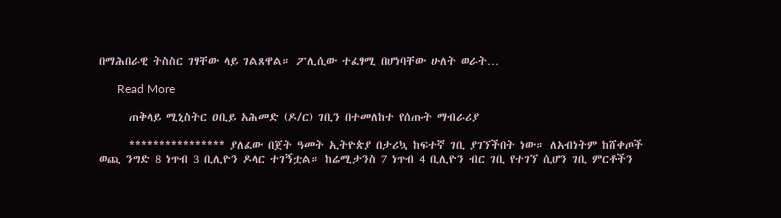በማሕበራዊ ትስስር ገፃቸው ላይ ገልጸዋል። ፖሊሲው ተፈፃሚ በሆነባቸው ሁለት ወራት…

      Read More

      ጠቅላይ ሚኒስትር ዐቢይ አሕመድ (ዶ/ር) ገቢን በተመለከተ የሰጡት ማብራሪያ

      **************** ያለፈው በጀት ዓመት ኢትዮጵያ በታሪኳ ከፍተኛ ገቢ ያገኘችበት ነው። ለአብነትም ከሸቀጦች ወጪ ንግድ 8 ነጥብ 3 ቢሊዮን ዶላር ተገኝቷል። ከሬሚታንስ 7 ነጥብ 4 ቢሊዮን ብር ገቢ የተገኘ ሲሆን ገቢ ምርቶችን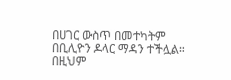በሀገር ውስጥ በመተካትም በቢሊዮን ዶላር ማዳን ተችሏል። በዚህም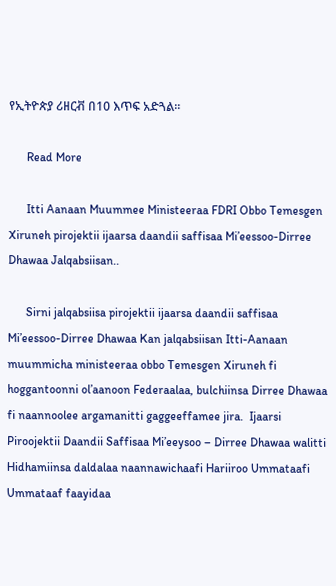የኢትዮጵያ ሪዘርቭ በ10 እጥፍ አድጓል።

      Read More

      Itti Aanaan Muummee Ministeeraa FDRI Obbo Temesgen Xiruneh pirojektii ijaarsa daandii saffisaa Mi’eessoo-Dirree Dhawaa Jalqabsiisan..

      Sirni jalqabsiisa pirojektii ijaarsa daandii saffisaa Mi’eessoo-Dirree Dhawaa Kan jalqabsiisan Itti-Aanaan muummicha ministeeraa obbo Temesgen Xiruneh fi hoggantoonni ol’aanoon Federaalaa, bulchiinsa Dirree Dhawaa fi naannoolee argamanitti gaggeeffamee jira.  Ijaarsi Piroojektii Daandii Saffisaa Mi’eeysoo – Dirree Dhawaa walitti Hidhamiinsa daldalaa naannawichaafi Hariiroo Ummataafi Ummataaf faayidaa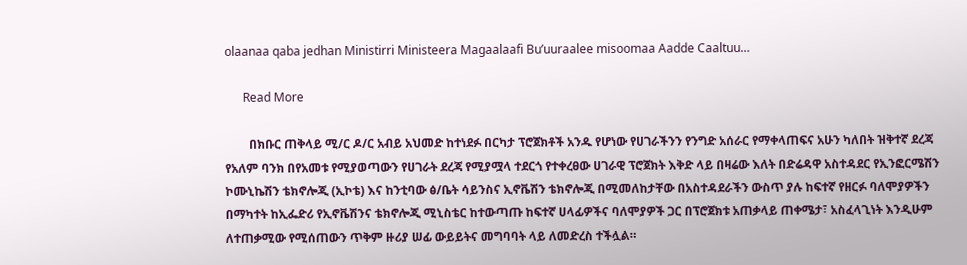olaanaa qaba jedhan Ministirri Ministeera Magaalaafi Bu’uuraalee misoomaa Aadde Caaltuu…

      Read More

        በክቡር ጠቅላይ ሚ/ር ዶ/ር አብይ አህመድ ከተነደፉ በርካታ ፕሮጀክቶች አንዱ የሆነው የሀገራችንን የንግድ አሰራር የማቀላጠፍና አሁን ካለበት ዝቅተኛ ደረጃ የአለም ባንክ በየአመቱ የሚያወጣውን የሀገራት ደረጃ የሚያሟላ ተደርጎ የተቀረፀው ሀገራዊ ፕሮጀክት እቅድ ላይ በዛሬው እለት በድሬዳዋ አስተዳደር የኢንፎርሜሽን ኮሙኒኬሽን ቴክኖሎጂ (ኢኮቴ) እና ከንቲባው ፅ/ቤት ሳይንስና ኢኖቬሽን ቴክኖሎጂ በሚመለከታቸው በአስተዳደራችን ውስጥ ያሉ ከፍተኛ የዘርፉ ባለሞያዎችን በማካተት ከኢፌድሪ የኢኖቬሽንና ቴክኖሎጂ ሚኒስቴር ከተውጣጡ ከፍተኛ ሀላፊዎችና ባለሞያዎች ጋር በፕሮጀክቱ አጠቃላይ ጠቀሜታ፣ አስፈላጊነት እንዲሁም ለተጠቃሚው የሚሰጠውን ጥቅም ዙሪያ ሠፊ ውይይትና መግባባት ላይ ለመድረስ ተችሏል።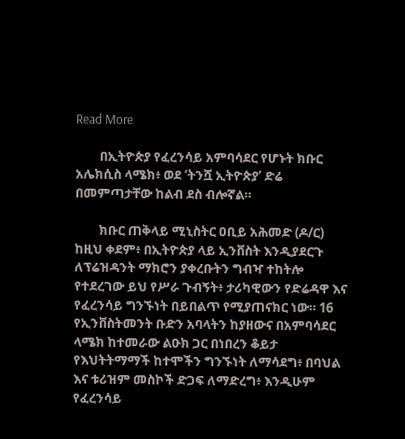Read More

        በኢትዮጵያ የፈረንሳይ አምባሳደር የሆኑት ክቡር አሌክሲስ ላሜክ፥ ወደ ‘ትንሿ ኢትዮጵያ’ ድሬ በመምጣታቸው ከልብ ደስ ብሎኛል።

        ክቡር ጠቅላይ ሚኒስትር ዐቢይ አሕመድ (ዶ/ር) ከዚህ ቀደም፥ በኢትዮጵያ ላይ ኢንቨስት እንዲያደርጉ ለፕሬዝዳንት ማክሮን ያቀረቡትን ግብዣ ተከትሎ የተደረገው ይህ የሥራ ጉብኝት፥ ታሪካዊውን የድሬዳዋ እና የፈረንሳይ ግንኙነት በይበልጥ የሚያጠናክር ነው። 16 የኢንቨስትመንት ቡድን አባላትን ከያዘውና በአምባሳደር ላሜክ ከተመራው ልዑክ ጋር በነበረን ቆይታ የእህትትማማች ከተሞችን ግንኙነት ለማሳደግ፥ በባህል እና ቱሪዝም መስኮች ድጋፍ ለማድረግ፥ እንዲሁም የፈረንሳይ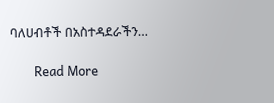ባለሀብቶች በአስተዳደራችን…

        Read More